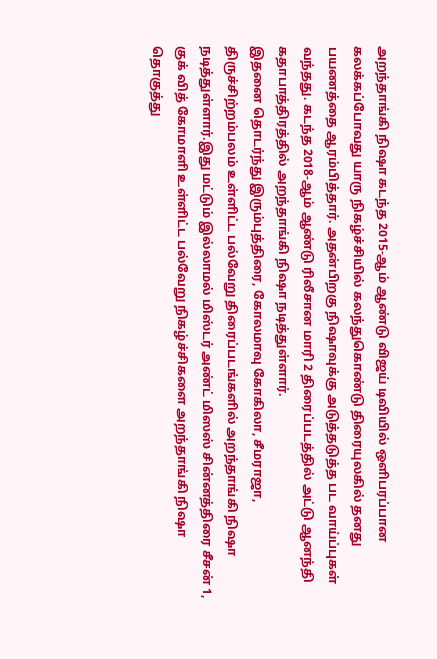அறந்தாங்கி நிஷா கடந்த 2015-ஆம் ஆண்டு விஜய் டிவியில் ஒளிபரப்பான கலக்கப்போவது யாரு நிகழ்ச்சியில் கலந்துகொண்டு திரையுலகில் தனது பயணத்தை ஆரம்பித்தார். அதன்பிறகு நிஷாவுக்கு அடுத்தடுத்த பட வாய்ப்புகள் வந்தது. கடந்த 2018-ஆம் ஆண்டு ரிலீசான மாரி 2 திரைப்படத்தில் அட்டு ஆனந்தி கதாபாத்திரத்தில் அறந்தாங்கி நிஷா நடித்துள்ளார்.
இதனை தொடர்ந்து இரும்புத்திரை, கோலமாவு கோகிலா, சீமராஜா, திருச்சிற்றம்பலம் உள்ளிட்ட பல்வேறு திரைப்படங்களில் அறந்தாங்கி நிஷா நடித்துள்ளார்.இது மட்டும் இல்லாமல் மிஸ்டர் அண்ட் மிஸஸ் சின்னத்திரை சீசன் 1, குக் வித் கோமாளி உள்ளிட்ட பல்வேறு நிகழ்ச்சிகளை அறந்தாங்கி நிஷா தொகுத்து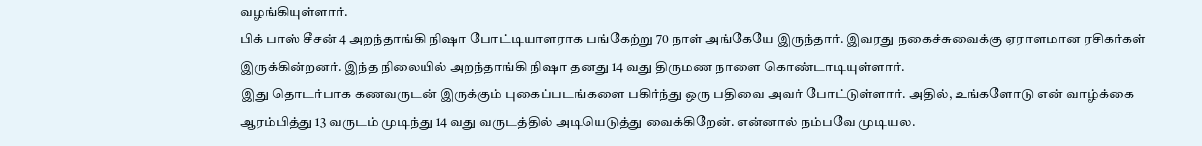வழங்கியுள்ளார்.
பிக் பாஸ் சீசன் 4 அறந்தாங்கி நிஷா போட்டியாளராக பங்கேற்று 70 நாள் அங்கேயே இருந்தார். இவரது நகைச்சுவைக்கு ஏராளமான ரசிகர்கள் இருக்கின்றனர். இந்த நிலையில் அறந்தாங்கி நிஷா தனது 14 வது திருமண நாளை கொண்டாடியுள்ளார்.
இது தொடர்பாக கணவருடன் இருக்கும் புகைப்படங்களை பகிர்ந்து ஒரு பதிவை அவர் போட்டுள்ளார். அதில், உங்களோடு என் வாழ்க்கை ஆரம்பித்து 13 வருடம் முடிந்து 14 வது வருடத்தில் அடியெடுத்து வைக்கிறேன். என்னால் நம்பவே முடியல.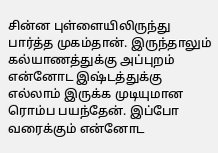சின்ன புள்ளையிலிருந்து பார்த்த முகம்தான். இருந்தாலும் கல்யாணத்துக்கு அப்புறம் என்னோட இஷ்டத்துக்கு எல்லாம் இருக்க முடியுமான ரொம்ப பயந்தேன். இப்போ வரைக்கும் என்னோட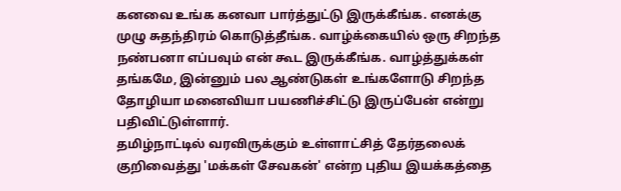கனவை உங்க கனவா பார்த்துட்டு இருக்கீங்க. எனக்கு முழு சுதந்திரம் கொடுத்தீங்க. வாழ்க்கையில் ஒரு சிறந்த நண்பனா எப்பவும் என் கூட இருக்கீங்க. வாழ்த்துக்கள் தங்கமே, இன்னும் பல ஆண்டுகள் உங்களோடு சிறந்த தோழியா மனைவியா பயணிச்சிட்டு இருப்பேன் என்று பதிவிட்டுள்ளார்.
தமிழ்நாட்டில் வரவிருக்கும் உள்ளாட்சித் தேர்தலைக் குறிவைத்து 'மக்கள் சேவகன்' என்ற புதிய இயக்கத்தை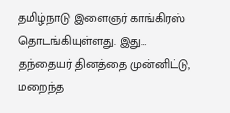தமிழ்நாடு இளைஞர் காங்கிரஸ் தொடங்கியுள்ளது. இது…
தந்தையர் தினத்தை முன்னிட்டு, மறைந்த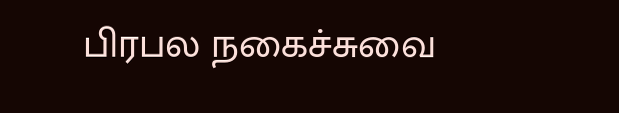பிரபல நகைச்சுவை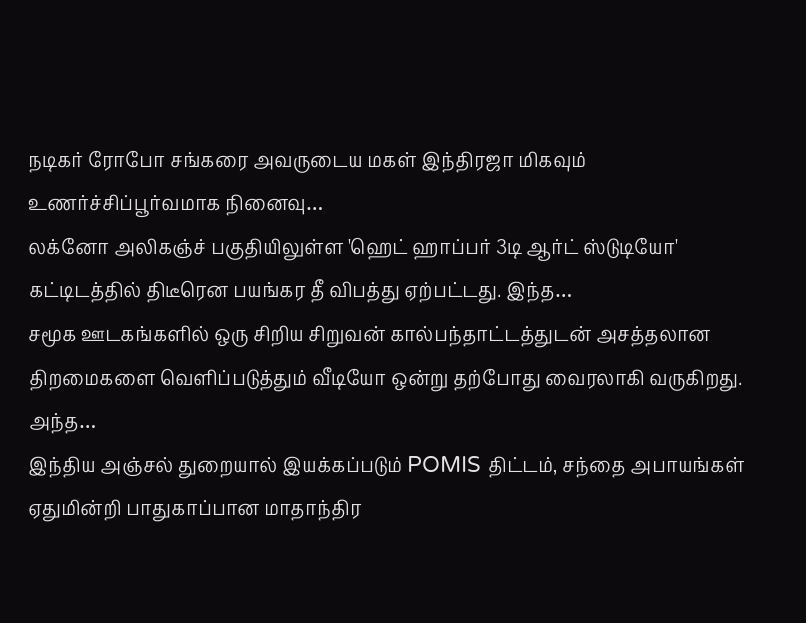நடிகர் ரோபோ சங்கரை அவருடைய மகள் இந்திரஜா மிகவும் உணர்ச்சிப்பூர்வமாக நினைவு…
லக்னோ அலிகஞ்ச் பகுதியிலுள்ள 'ஹெட் ஹாப்பர் 3டி ஆர்ட் ஸ்டுடியோ' கட்டிடத்தில் திடீரென பயங்கர தீ விபத்து ஏற்பட்டது. இந்த…
சமூக ஊடகங்களில் ஒரு சிறிய சிறுவன் கால்பந்தாட்டத்துடன் அசத்தலான திறமைகளை வெளிப்படுத்தும் வீடியோ ஒன்று தற்போது வைரலாகி வருகிறது. அந்த…
இந்திய அஞ்சல் துறையால் இயக்கப்படும் POMIS திட்டம், சந்தை அபாயங்கள் ஏதுமின்றி பாதுகாப்பான மாதாந்திர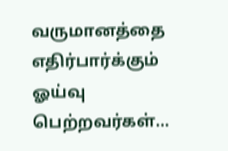வருமானத்தை எதிர்பார்க்கும் ஓய்வு பெற்றவர்கள்…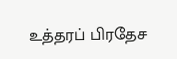உத்தரப் பிரதேச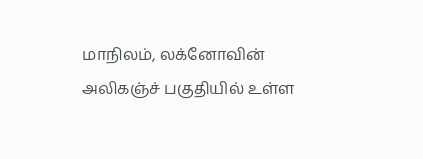மாநிலம், லக்னோவின் அலிகஞ்ச் பகுதியில் உள்ள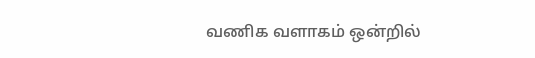வணிக வளாகம் ஒன்றில்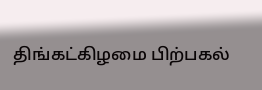திங்கட்கிழமை பிற்பகல்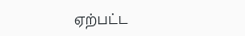ஏற்பட்ட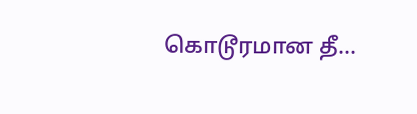கொடூரமான தீ…